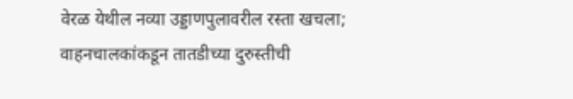वेरळ येथील नव्या उड्डाणपुलावरील रस्ता खचला; वाहनचालकांकडून तातडीच्या दुरुस्तीची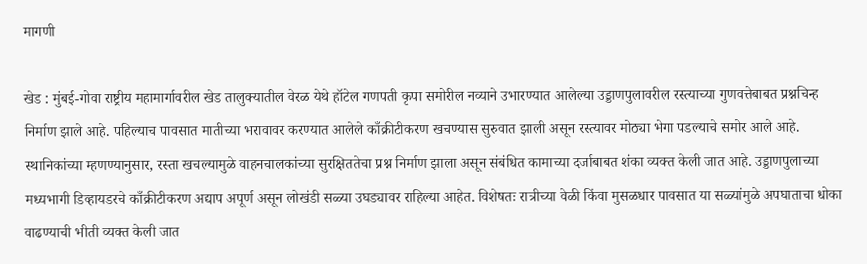मागणी

खेड : मुंबई-गोवा राष्ट्रीय महामार्गावरील खेड तालुक्यातील वेरळ येथे हॉटेल गणपती कृपा समोरील नव्याने उभारण्यात आलेल्या उड्डाणपुलावरील रस्त्याच्या गुणवत्तेबाबत प्रश्नचिन्ह निर्माण झाले आहे. पहिल्याच पावसात मातीच्या भरावावर करण्यात आलेले काँक्रीटीकरण खचण्यास सुरुवात झाली असून रस्त्यावर मोठ्या भेगा पडल्याचे समोर आले आहे.
स्थानिकांच्या म्हणण्यानुसार, रस्ता खचल्यामुळे वाहनचालकांच्या सुरक्षिततेचा प्रश्न निर्माण झाला असून संबंधित कामाच्या दर्जाबाबत शंका व्यक्त केली जात आहे. उड्डाणपुलाच्या मध्यभागी डिव्हायडरचे काँक्रीटीकरण अद्याप अपूर्ण असून लोखंडी सळ्या उघड्यावर राहिल्या आहेत. विशेषतः रात्रीच्या वेळी किंवा मुसळधार पावसात या सळ्यांमुळे अपघाताचा धोका वाढण्याची भीती व्यक्त केली जात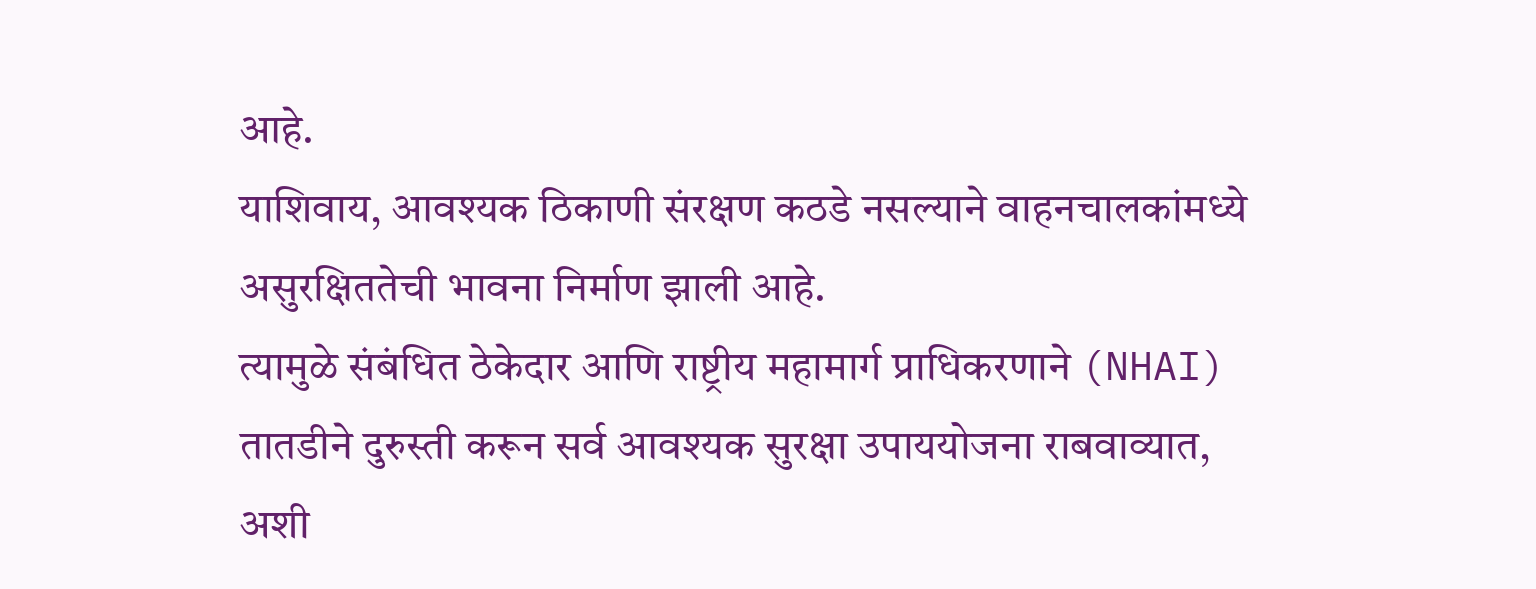आहे.
याशिवाय, आवश्यक ठिकाणी संरक्षण कठडे नसल्याने वाहनचालकांमध्ये असुरक्षिततेची भावना निर्माण झाली आहे.
त्यामुळे संबंधित ठेकेदार आणि राष्ट्रीय महामार्ग प्राधिकरणाने (NHAI) तातडीने दुरुस्ती करून सर्व आवश्यक सुरक्षा उपाययोजना राबवाव्यात, अशी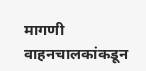मागणी वाहनचालकांकडून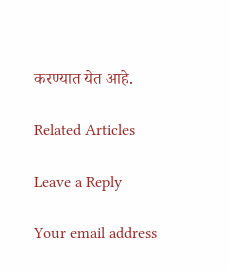करण्यात येत आहे.

Related Articles

Leave a Reply

Your email address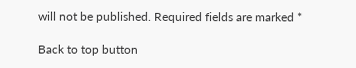will not be published. Required fields are marked *

Back to top button